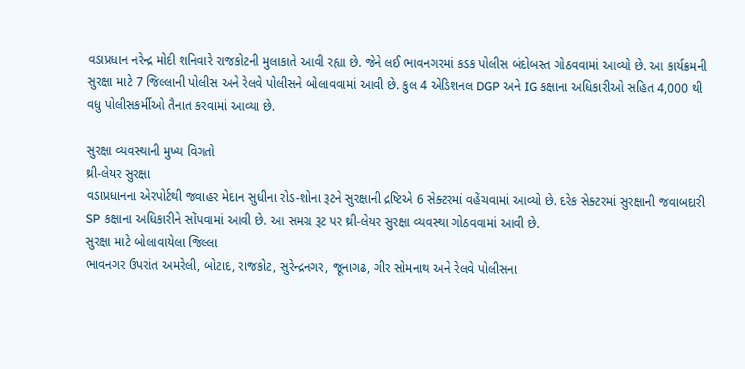વડાપ્રધાન નરેન્દ્ર મોદી શનિવારે રાજકોટની મુલાકાતે આવી રહ્યા છે. જેને લઈ ભાવનગરમાં કડક પોલીસ બંદોબસ્ત ગોઠવવામાં આવ્યો છે. આ કાર્યક્રમની સુરક્ષા માટે 7 જિલ્લાની પોલીસ અને રેલવે પોલીસને બોલાવવામાં આવી છે. કુલ 4 એડિશનલ DGP અને IG કક્ષાના અધિકારીઓ સહિત 4,000 થી વધુ પોલીસકર્મીઓ તૈનાત કરવામાં આવ્યા છે.

સુરક્ષા વ્યવસ્થાની મુખ્ય વિગતો
થ્રી-લેયર સુરક્ષા
વડાપ્રધાનના એરપોર્ટથી જવાહર મેદાન સુધીના રોડ-શોના રૂટને સુરક્ષાની દ્રષ્ટિએ 6 સેક્ટરમાં વહેંચવામાં આવ્યો છે. દરેક સેક્ટરમાં સુરક્ષાની જવાબદારી SP કક્ષાના અધિકારીને સોંપવામાં આવી છે. આ સમગ્ર રૂટ પર થ્રી-લેયર સુરક્ષા વ્યવસ્થા ગોઠવવામાં આવી છે.
સુરક્ષા માટે બોલાવાયેલા જિલ્લા
ભાવનગર ઉપરાંત અમરેલી, બોટાદ, રાજકોટ, સુરેન્દ્રનગર, જૂનાગઢ, ગીર સોમનાથ અને રેલવે પોલીસના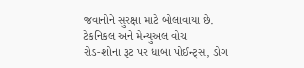જવાનોને સુરક્ષા માટે બોલાવાયા છે.
ટેકનિકલ અને મેન્યુઅલ વોચ
રોડ-શોના રૂટ પર ધાબા પોઈન્ટ્સ, ડોગ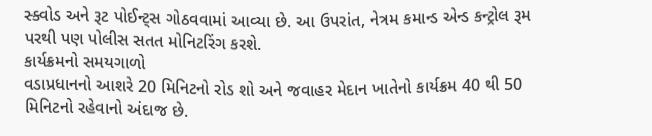સ્ક્વોડ અને રૂટ પોઈન્ટ્સ ગોઠવવામાં આવ્યા છે. આ ઉપરાંત, નેત્રમ કમાન્ડ એન્ડ કન્ટ્રોલ રૂમ પરથી પણ પોલીસ સતત મોનિટરિંગ કરશે.
કાર્યક્રમનો સમયગાળો
વડાપ્રધાનનો આશરે 20 મિનિટનો રોડ શો અને જવાહર મેદાન ખાતેનો કાર્યક્રમ 40 થી 50 મિનિટનો રહેવાનો અંદાજ છે.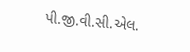પી.જી.વી.સી.એલ.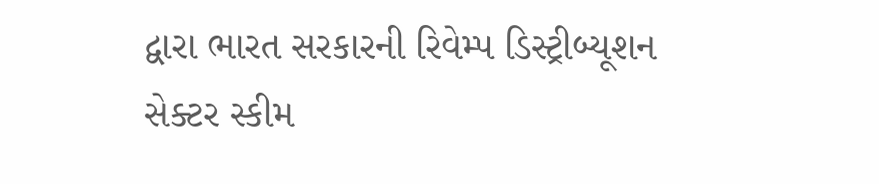દ્વારા ભારત સરકારની રિવેમ્પ ડિસ્ટ્રીબ્યૂશન સેક્ટર સ્કીમ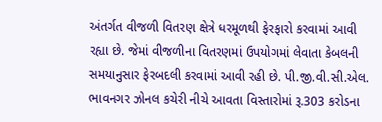અંતર્ગત વીજળી વિતરણ ક્ષેત્રે ધરમૂળથી ફેરફારો કરવામાં આવી રહ્યા છે. જેમાં વીજળીના વિતરણમાં ઉપયોગમાં લેવાતા કેબલની સમયાનુસાર ફેરબદલી કરવામાં આવી રહી છે. પી.જી.વી.સી.એલ. ભાવનગર ઝોનલ કચેરી નીચે આવતા વિસ્તારોમાં રૂ.303 કરોડના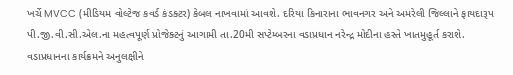ખર્ચે MVCC (મીડિયમ વોલ્ટેજ કવર્ડ કંડક્ટર) કેબલ નાખવામાં આવશે. દરિયા કિનારાના ભાવનગર અને અમરેલી જિલ્લાને ફાયદારૂપ પી.જી.વી.સી.એલ.ના મહત્વપૂર્ણ પ્રોજેક્ટનું આગામી તા.20મી સપ્ટેમ્બરના વડાપ્રધાન નરેન્દ્ર મોદીના હસ્તે ખાતમુહૂર્ત કરાશે.
વડાપ્રધાનના કાર્યક્રમને અનુલક્ષીને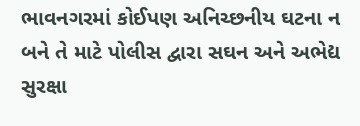ભાવનગરમાં કોઈપણ અનિચ્છનીય ઘટના ન બને તે માટે પોલીસ દ્વારા સઘન અને અભેદ્ય સુરક્ષા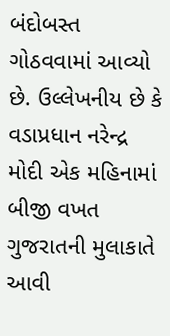બંદોબસ્ત ગોઠવવામાં આવ્યો છે. ઉલ્લેખનીય છે કે વડાપ્રધાન નરેન્દ્ર મોદી એક મહિનામાં બીજી વખત ગુજરાતની મુલાકાતે આવી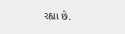રહ્યા છે.